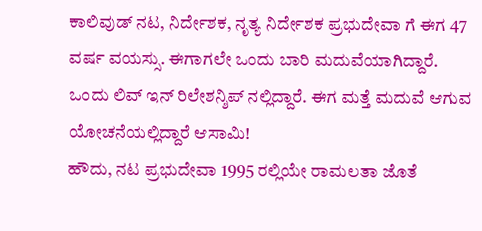ಕಾಲಿವುಡ್ ನಟ, ನಿರ್ದೇಶಕ, ನೃತ್ಯ ನಿರ್ದೇಶಕ ಪ್ರಭುದೇವಾ ಗೆ ಈಗ 47 ವರ್ಷ ವಯಸ್ಸು. ಈಗಾಗಲೇ ಒಂದು ಬಾರಿ ಮದುವೆಯಾಗಿದ್ದಾರೆ. ಒಂದು ಲಿವ್ ಇನ್ ರಿಲೇಶನ್ಶಿಪ್ ನಲ್ಲಿದ್ದಾರೆ. ಈಗ ಮತ್ತೆ ಮದುವೆ ಆಗುವ ಯೋಚನೆಯಲ್ಲಿದ್ದಾರೆ ಆಸಾಮಿ!
ಹೌದು, ನಟ ಪ್ರಭುದೇವಾ 1995 ರಲ್ಲಿಯೇ ರಾಮಲತಾ ಜೊತೆ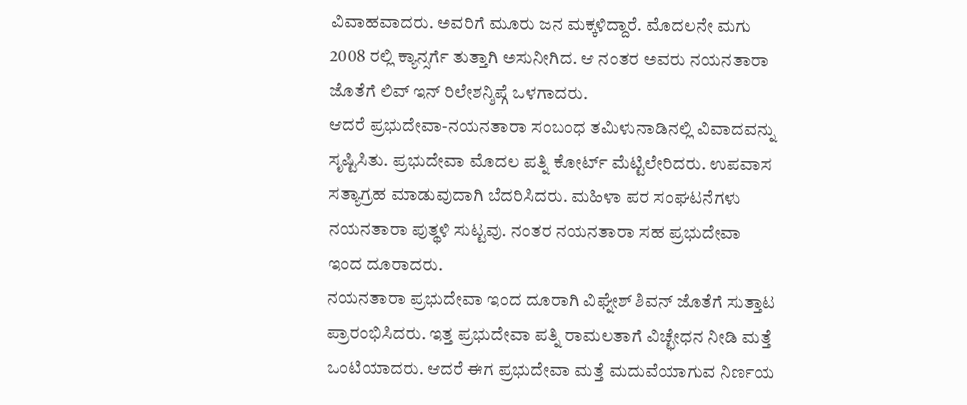ವಿವಾಹವಾದರು. ಅವರಿಗೆ ಮೂರು ಜನ ಮಕ್ಕಳಿದ್ದಾರೆ. ಮೊದಲನೇ ಮಗು 2008 ರಲ್ಲಿ ಕ್ಯಾನ್ಸರ್ಗೆ ತುತ್ತಾಗಿ ಅಸುನೀಗಿದ. ಆ ನಂತರ ಅವರು ನಯನತಾರಾ ಜೊತೆಗೆ ಲಿವ್ ಇನ್ ರಿಲೇಶನ್ಶಿಪ್ಗೆ ಒಳಗಾದರು.
ಆದರೆ ಪ್ರಭುದೇವಾ-ನಯನತಾರಾ ಸಂಬಂಧ ತಮಿಳುನಾಡಿನಲ್ಲಿ ವಿವಾದವನ್ನು ಸೃಷ್ಟಿಸಿತು. ಪ್ರಭುದೇವಾ ಮೊದಲ ಪತ್ನಿ ಕೋರ್ಟ್ ಮೆಟ್ಟಿಲೇರಿದರು. ಉಪವಾಸ ಸತ್ಯಾಗ್ರಹ ಮಾಡುವುದಾಗಿ ಬೆದರಿಸಿದರು. ಮಹಿಳಾ ಪರ ಸಂಘಟನೆಗಳು ನಯನತಾರಾ ಪುತ್ಥಳಿ ಸುಟ್ಟವು. ನಂತರ ನಯನತಾರಾ ಸಹ ಪ್ರಭುದೇವಾ ಇಂದ ದೂರಾದರು.
ನಯನತಾರಾ ಪ್ರಭುದೇವಾ ಇಂದ ದೂರಾಗಿ ವಿಘ್ನೇಶ್ ಶಿವನ್ ಜೊತೆಗೆ ಸುತ್ತಾಟ ಪ್ರಾರಂಭಿಸಿದರು. ಇತ್ತ ಪ್ರಭುದೇವಾ ಪತ್ನಿ ರಾಮಲತಾಗೆ ವಿಚ್ಛೇಧನ ನೀಡಿ ಮತ್ತೆ ಒಂಟಿಯಾದರು. ಆದರೆ ಈಗ ಪ್ರಭುದೇವಾ ಮತ್ತೆ ಮದುವೆಯಾಗುವ ನಿರ್ಣಯ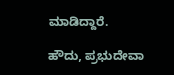ಮಾಡಿದ್ದಾರೆ.

ಹೌದು, ಪ್ರಭುದೇವಾ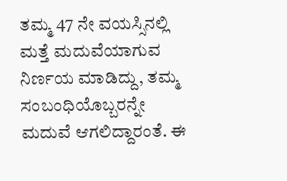ತಮ್ಮ 47 ನೇ ವಯಸ್ಸಿನಲ್ಲಿ ಮತ್ತೆ ಮದುವೆಯಾಗುವ ನಿರ್ಣಯ ಮಾಡಿದ್ದು, ತಮ್ಮ ಸಂಬಂಧಿಯೊಬ್ಬರನ್ನೇ ಮದುವೆ ಆಗಲಿದ್ದಾರಂತೆ. ಈ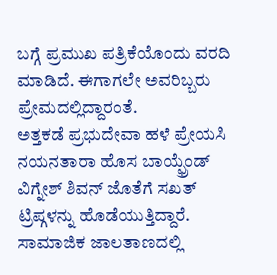ಬಗ್ಗೆ ಪ್ರಮುಖ ಪತ್ರಿಕೆಯೊಂದು ವರದಿ ಮಾಡಿದೆ. ಈಗಾಗಲೇ ಅವರಿಬ್ಬರು ಪ್ರೇಮದಲ್ಲಿದ್ದಾರಂತೆ.
ಅತ್ತಕಡೆ ಪ್ರಭುದೇವಾ ಹಳೆ ಪ್ರೇಯಸಿ ನಯನತಾರಾ ಹೊಸ ಬಾಯ್ಫ್ರೆಂಡ್ ವಿಗ್ನೇಶ್ ಶಿವನ್ ಜೊತೆಗೆ ಸಖತ್ ಟ್ರಿಪ್ಗಳನ್ನು ಹೊಡೆಯುತ್ತಿದ್ದಾರೆ. ಸಾಮಾಜಿಕ ಜಾಲತಾಣದಲ್ಲಿ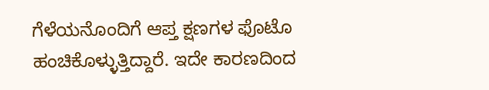ಗೆಳೆಯನೊಂದಿಗೆ ಆಪ್ತ ಕ್ಷಣಗಳ ಫೊಟೊ ಹಂಚಿಕೊಳ್ಳುತ್ತಿದ್ದಾರೆ. ಇದೇ ಕಾರಣದಿಂದ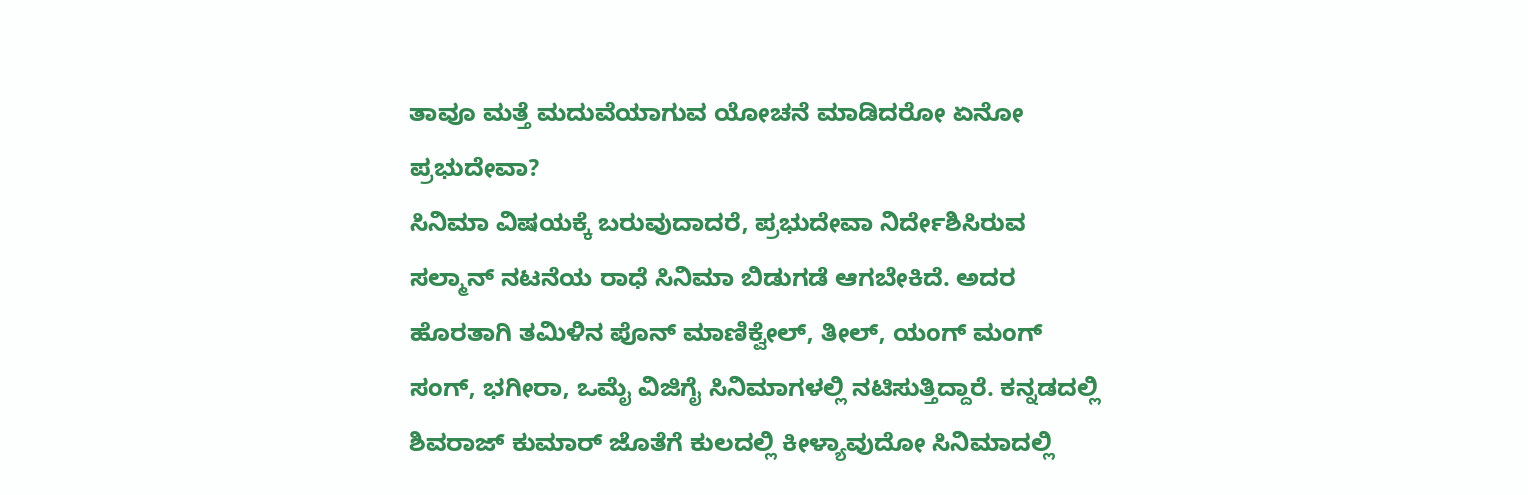ತಾವೂ ಮತ್ತೆ ಮದುವೆಯಾಗುವ ಯೋಚನೆ ಮಾಡಿದರೋ ಏನೋ ಪ್ರಭುದೇವಾ?
ಸಿನಿಮಾ ವಿಷಯಕ್ಕೆ ಬರುವುದಾದರೆ, ಪ್ರಭುದೇವಾ ನಿರ್ದೇಶಿಸಿರುವ ಸಲ್ಮಾನ್ ನಟನೆಯ ರಾಧೆ ಸಿನಿಮಾ ಬಿಡುಗಡೆ ಆಗಬೇಕಿದೆ. ಅದರ ಹೊರತಾಗಿ ತಮಿಳಿನ ಪೊನ್ ಮಾಣಿಕ್ವೇಲ್, ತೀಲ್, ಯಂಗ್ ಮಂಗ್ ಸಂಗ್, ಭಗೀರಾ, ಒಮೈ ವಿಜಿಗೈ ಸಿನಿಮಾಗಳಲ್ಲಿ ನಟಿಸುತ್ತಿದ್ದಾರೆ. ಕನ್ನಡದಲ್ಲಿ ಶಿವರಾಜ್ ಕುಮಾರ್ ಜೊತೆಗೆ ಕುಲದಲ್ಲಿ ಕೀಳ್ಯಾವುದೋ ಸಿನಿಮಾದಲ್ಲಿ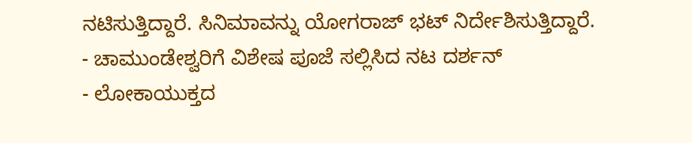ನಟಿಸುತ್ತಿದ್ದಾರೆ. ಸಿನಿಮಾವನ್ನು ಯೋಗರಾಜ್ ಭಟ್ ನಿರ್ದೇಶಿಸುತ್ತಿದ್ದಾರೆ.
- ಚಾಮುಂಡೇಶ್ವರಿಗೆ ವಿಶೇಷ ಪೂಜೆ ಸಲ್ಲಿಸಿದ ನಟ ದರ್ಶನ್
- ಲೋಕಾಯುಕ್ತದ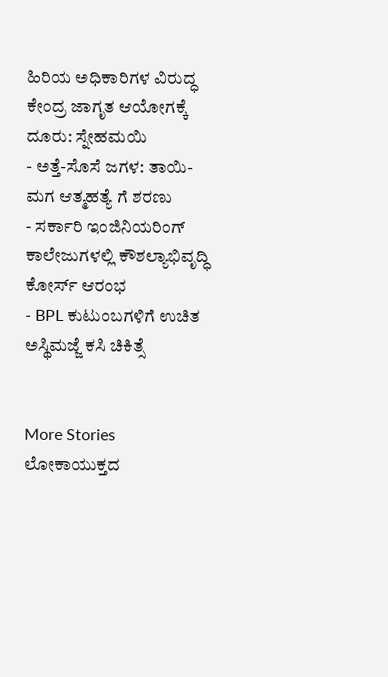ಹಿರಿಯ ಅಧಿಕಾರಿಗಳ ವಿರುದ್ಧ ಕೇಂದ್ರ ಜಾಗೃತ ಆಯೋಗಕ್ಕೆ ದೂರು: ಸ್ನೇಹಮಯಿ
- ಅತ್ತೆ-ಸೊಸೆ ಜಗಳ: ತಾಯಿ-ಮಗ ಆತ್ಮಹತ್ಯೆ ಗೆ ಶರಣು
- ಸರ್ಕಾರಿ ಇಂಜಿನಿಯರಿಂಗ್ ಕಾಲೇಜುಗಳಲ್ಲಿ ಕೌಶಲ್ಯಾಭಿವೃದ್ಧಿ ಕೋರ್ಸ್ ಆರಂಭ
- BPL ಕುಟುಂಬಗಳಿಗೆ ಉಚಿತ ಅಸ್ಥಿಮಜ್ಜೆ ಕಸಿ ಚಿಕಿತ್ಸೆ


More Stories
ಲೋಕಾಯುಕ್ತದ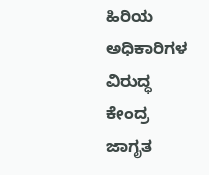ಹಿರಿಯ ಅಧಿಕಾರಿಗಳ ವಿರುದ್ಧ ಕೇಂದ್ರ ಜಾಗೃತ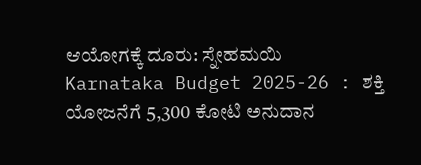ಆಯೋಗಕ್ಕೆ ದೂರು: ಸ್ನೇಹಮಯಿ
Karnataka Budget 2025-26 : ಶಕ್ತಿ ಯೋಜನೆಗೆ 5,300 ಕೋಟಿ ಅನುದಾನ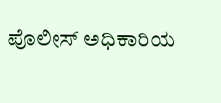ಪೊಲೀಸ್ ಅಧಿಕಾರಿಯ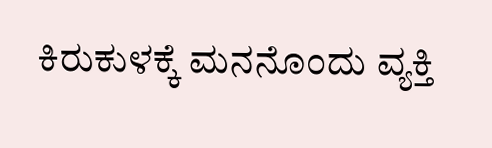ಕಿರುಕುಳಕ್ಕೆ ಮನನೊಂದು ವ್ಯಕ್ತಿ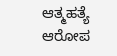ಆತ್ಮಹತ್ಯೆ ಆರೋಪ